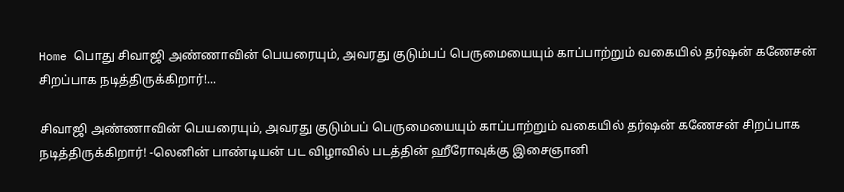Home பொது சிவாஜி அண்ணாவின் பெயரையும், அவரது குடும்பப் பெருமையையும் காப்பாற்றும் வகையில் தர்ஷன் கணேசன் சிறப்பாக நடித்திருக்கிறார்!...

சிவாஜி அண்ணாவின் பெயரையும், அவரது குடும்பப் பெருமையையும் காப்பாற்றும் வகையில் தர்ஷன் கணேசன் சிறப்பாக நடித்திருக்கிறார்! -லெனின் பாண்டியன் பட விழாவில் படத்தின் ஹீரோவுக்கு இசைஞானி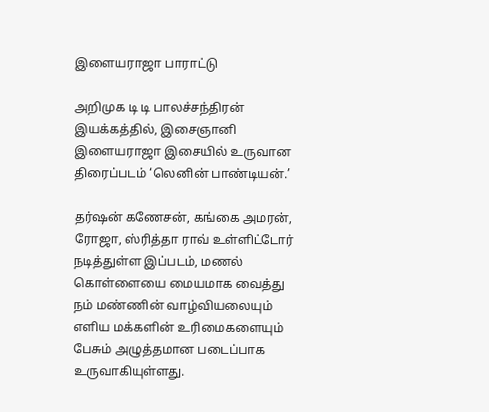இளையராஜா பாராட்டு

அறிமுக டி டி பாலச்சந்திரன் இயக்கத்தில், இசைஞானி இளையராஜா இசையில் உருவான திரைப்படம் ‘லெனின் பாண்டியன்.’

தர்ஷன் கணேசன், கங்கை அமரன், ரோஜா, ஸ்ரித்தா ராவ் உள்ளிட்டோர் நடித்துள்ள இப்படம், மணல் கொள்ளையை மையமாக வைத்து நம் மண்ணின் வாழ்வியலையும் எளிய மக்களின் உரிமைகளையும் பேசும் அழுத்தமான படைப்பாக உருவாகியுள்ளது.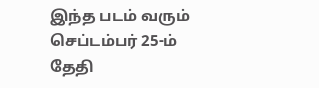இந்த படம் வரும் செப்டம்பர் 25-ம் தேதி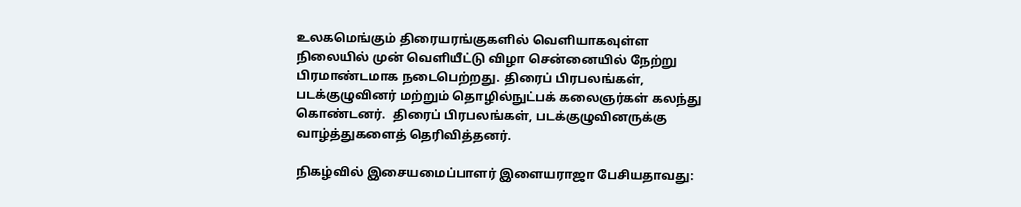உலகமெங்கும் திரையரங்குகளில் வெளியாகவுள்ள நிலையில் முன் வெளியீட்டு விழா சென்னையில் நேற்று பிரமாண்டமாக நடைபெற்றது. திரைப் பிரபலங்கள், படக்குழுவினர் மற்றும் தொழில்நுட்பக் கலைஞர்கள் கலந்து கொண்டனர்.  திரைப் பிரபலங்கள், படக்குழுவினருக்கு வாழ்த்துகளைத் தெரிவித்தனர்.

நிகழ்வில் இசையமைப்பாளர் இளையராஜா பேசியதாவது: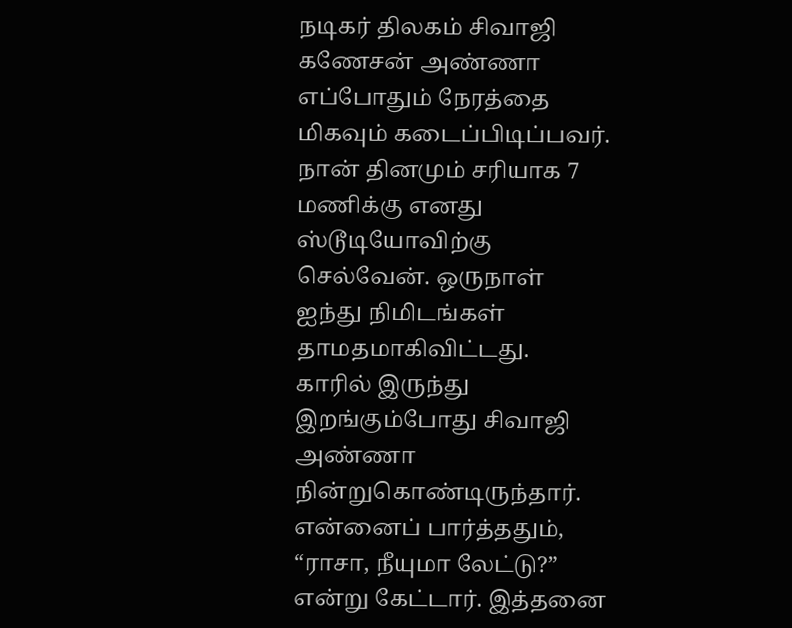நடிகர் திலகம் சிவாஜி கணேசன் அண்ணா எப்போதும் நேரத்தை மிகவும் கடைப்பிடிப்பவர். நான் தினமும் சரியாக 7 மணிக்கு எனது ஸ்டூடியோவிற்கு செல்வேன். ஒருநாள் ஐந்து நிமிடங்கள் தாமதமாகிவிட்டது. காரில் இருந்து இறங்கும்போது சிவாஜி அண்ணா நின்றுகொண்டிருந்தார். என்னைப் பார்த்ததும், “ராசா, நீயுமா லேட்டு?” என்று கேட்டார். இத்தனை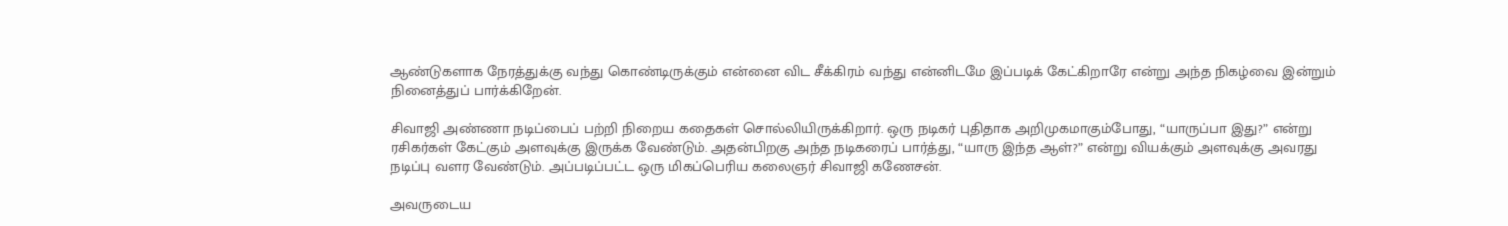ஆண்டுகளாக நேரத்துக்கு வந்து கொண்டிருக்கும் என்னை விட சீக்கிரம் வந்து என்னிடமே இப்படிக் கேட்கிறாரே என்று அந்த நிகழ்வை இன்றும் நினைத்துப் பார்க்கிறேன்.

சிவாஜி அண்ணா நடிப்பைப் பற்றி நிறைய கதைகள் சொல்லியிருக்கிறார். ஒரு நடிகர் புதிதாக அறிமுகமாகும்போது, “யாருப்பா இது?” என்று ரசிகர்கள் கேட்கும் அளவுக்கு இருக்க வேண்டும். அதன்பிறகு அந்த நடிகரைப் பார்த்து, “யாரு இந்த ஆள்?” என்று வியக்கும் அளவுக்கு அவரது நடிப்பு வளர வேண்டும். அப்படிப்பட்ட ஒரு மிகப்பெரிய கலைஞர் சிவாஜி கணேசன்.

அவருடைய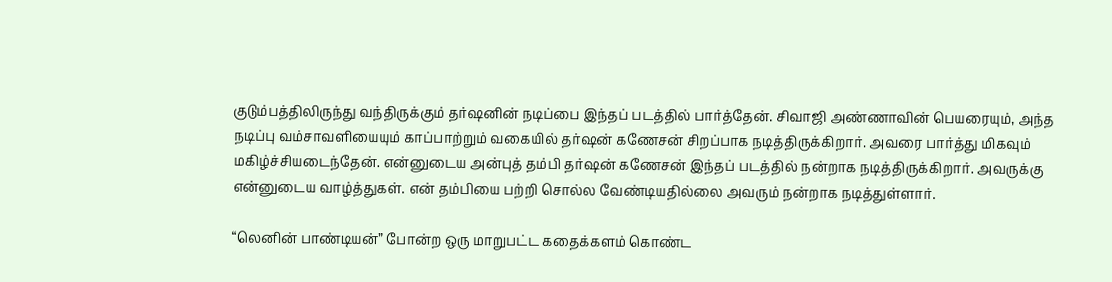குடும்பத்திலிருந்து வந்திருக்கும் தர்ஷனின் நடிப்பை இந்தப் படத்தில் பார்த்தேன். சிவாஜி அண்ணாவின் பெயரையும், அந்த நடிப்பு வம்சாவளியையும் காப்பாற்றும் வகையில் தர்ஷன் கணேசன் சிறப்பாக நடித்திருக்கிறார். அவரை பார்த்து மிகவும் மகிழ்ச்சியடைந்தேன். என்னுடைய அன்புத் தம்பி தர்ஷன் கணேசன் இந்தப் படத்தில் நன்றாக நடித்திருக்கிறார். அவருக்கு என்னுடைய வாழ்த்துகள். என் தம்பியை பற்றி சொல்ல வேண்டியதில்லை அவரும் நன்றாக நடித்துள்ளார்.

“லெனின் பாண்டியன்” போன்ற ஒரு மாறுபட்ட கதைக்களம் கொண்ட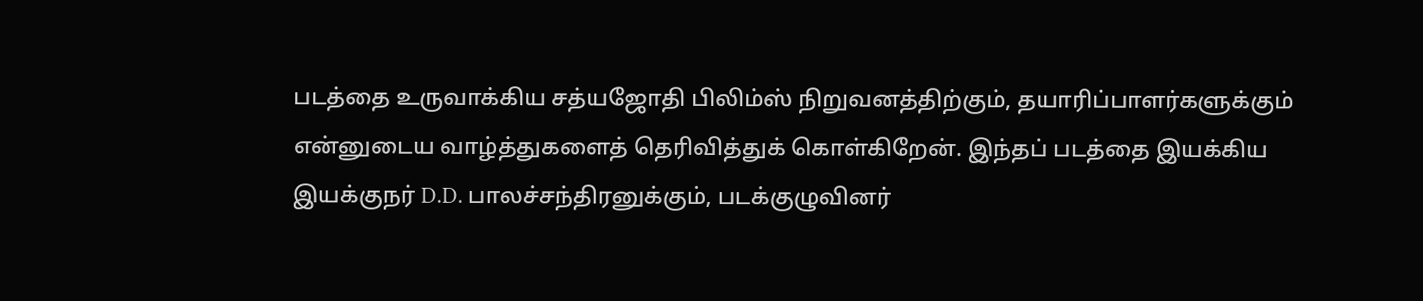படத்தை உருவாக்கிய சத்யஜோதி பிலிம்ஸ் நிறுவனத்திற்கும், தயாரிப்பாளர்களுக்கும் என்னுடைய வாழ்த்துகளைத் தெரிவித்துக் கொள்கிறேன். இந்தப் படத்தை இயக்கிய இயக்குநர் D.D. பாலச்சந்திரனுக்கும், படக்குழுவினர்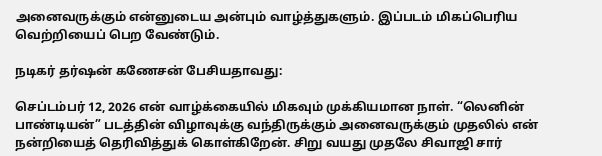அனைவருக்கும் என்னுடைய அன்பும் வாழ்த்துகளும். இப்படம் மிகப்பெரிய வெற்றியைப் பெற வேண்டும்.

நடிகர் தர்ஷன் கணேசன் பேசியதாவது:

செப்டம்பர் 12, 2026 என் வாழ்க்கையில் மிகவும் முக்கியமான நாள். “லெனின் பாண்டியன்” படத்தின் விழாவுக்கு வந்திருக்கும் அனைவருக்கும் முதலில் என் நன்றியைத் தெரிவித்துக் கொள்கிறேன். சிறு வயது முதலே சிவாஜி சார்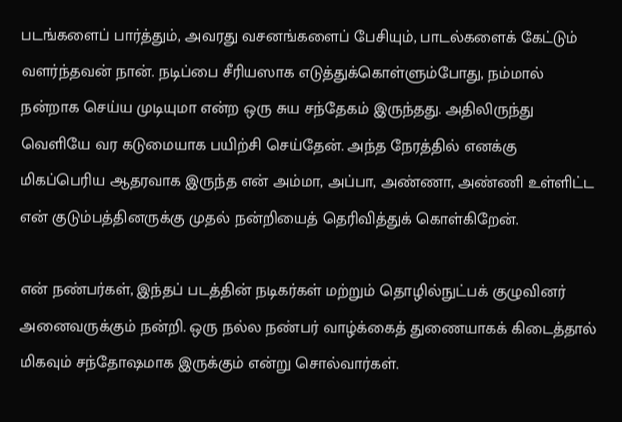படங்களைப் பார்த்தும், அவரது வசனங்களைப் பேசியும், பாடல்களைக் கேட்டும் வளர்ந்தவன் நான். நடிப்பை சீரியஸாக எடுத்துக்கொள்ளும்போது, நம்மால் நன்றாக செய்ய முடியுமா என்ற ஒரு சுய சந்தேகம் இருந்தது. அதிலிருந்து வெளியே வர கடுமையாக பயிற்சி செய்தேன். அந்த நேரத்தில் எனக்கு மிகப்பெரிய ஆதரவாக இருந்த என் அம்மா, அப்பா, அண்ணா, அண்ணி உள்ளிட்ட என் குடும்பத்தினருக்கு முதல் நன்றியைத் தெரிவித்துக் கொள்கிறேன்.

என் நண்பர்கள், இந்தப் படத்தின் நடிகர்கள் மற்றும் தொழில்நுட்பக் குழுவினர் அனைவருக்கும் நன்றி. ஒரு நல்ல நண்பர் வாழ்க்கைத் துணையாகக் கிடைத்தால் மிகவும் சந்தோஷமாக இருக்கும் என்று சொல்வார்கள்.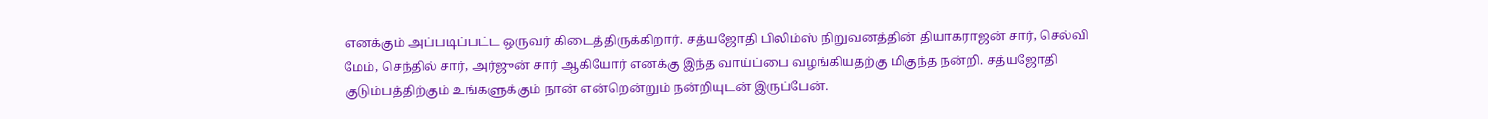எனக்கும் அப்படிப்பட்ட ஒருவர் கிடைத்திருக்கிறார். சத்யஜோதி பிலிம்ஸ் நிறுவனத்தின் தியாகராஜன் சார், செல்வி மேம், செந்தில் சார், அர்ஜுன் சார் ஆகியோர் எனக்கு இந்த வாய்ப்பை வழங்கியதற்கு மிகுந்த நன்றி. சத்யஜோதி குடும்பத்திற்கும் உங்களுக்கும் நான் என்றென்றும் நன்றியுடன் இருப்பேன்.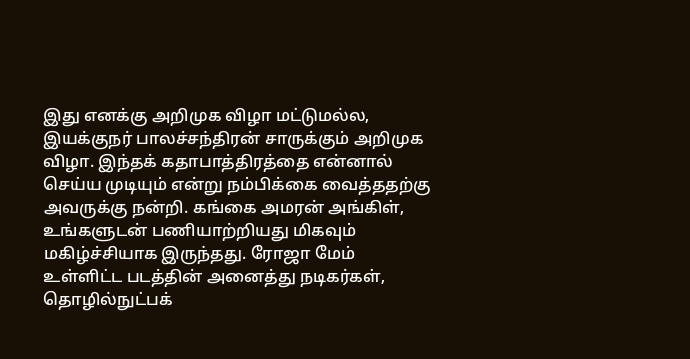இது எனக்கு அறிமுக விழா மட்டுமல்ல, இயக்குநர் பாலச்சந்திரன் சாருக்கும் அறிமுக விழா. இந்தக் கதாபாத்திரத்தை என்னால் செய்ய முடியும் என்று நம்பிக்கை வைத்ததற்கு அவருக்கு நன்றி. கங்கை அமரன் அங்கிள், உங்களுடன் பணியாற்றியது மிகவும் மகிழ்ச்சியாக இருந்தது. ரோஜா மேம் உள்ளிட்ட படத்தின் அனைத்து நடிகர்கள், தொழில்நுட்பக்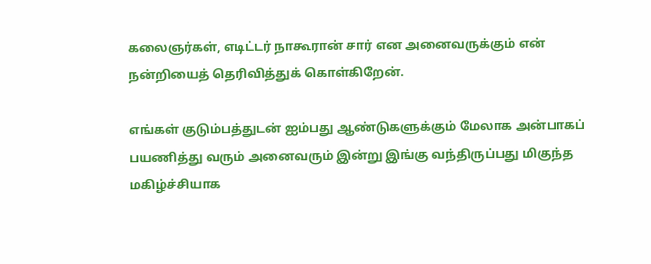கலைஞர்கள், எடிட்டர் நாகூரான் சார் என அனைவருக்கும் என் நன்றியைத் தெரிவித்துக் கொள்கிறேன்.

எங்கள் குடும்பத்துடன் ஐம்பது ஆண்டுகளுக்கும் மேலாக அன்பாகப் பயணித்து வரும் அனைவரும் இன்று இங்கு வந்திருப்பது மிகுந்த மகிழ்ச்சியாக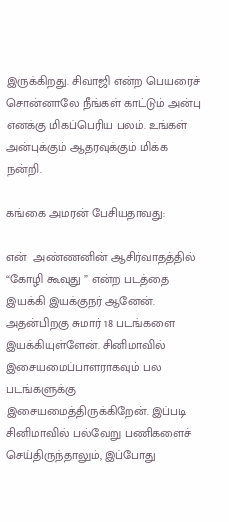இருக்கிறது. சிவாஜி என்ற பெயரைச் சொன்னாலே நீங்கள் காட்டும் அன்பு எனக்கு மிகப்பெரிய பலம். உங்கள் அன்புக்கும் ஆதரவுக்கும் மிக்க நன்றி.

கங்கை அமரன் பேசியதாவது:

என்  அண்ணனின் ஆசிர்வாதத்தில்   “கோழி கூவுது ” என்ற படத்தை இயக்கி இயக்குநர் ஆனேன். அதன்பிறகு சுமார் 18 படங்களை இயக்கியுள்ளேன். சினிமாவில் இசையமைப்பாளராகவும் பல படங்களுக்கு இசையமைத்திருக்கிறேன். இப்படி சினிமாவில் பல்வேறு பணிகளைச் செய்திருந்தாலும், இப்போது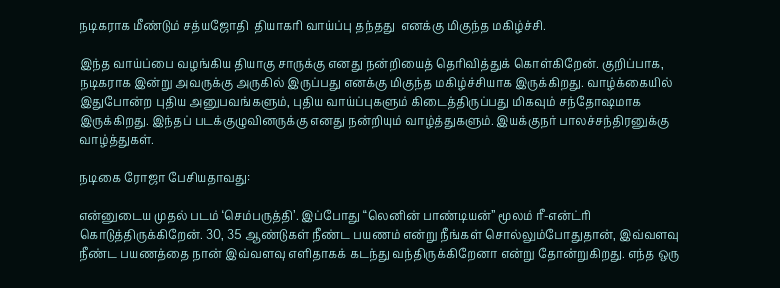நடிகராக மீண்டும் சத்யஜோதி  தியாகரி வாய்ப்பு தந்தது  எனக்கு மிகுந்த மகிழ்ச்சி.

இந்த வாய்ப்பை வழங்கிய தியாகு சாருக்கு எனது நன்றியைத் தெரிவித்துக் கொள்கிறேன். குறிப்பாக, நடிகராக இன்று அவருக்கு அருகில் இருப்பது எனக்கு மிகுந்த மகிழ்ச்சியாக இருக்கிறது. வாழ்க்கையில் இதுபோன்ற புதிய அனுபவங்களும், புதிய வாய்ப்புகளும் கிடைத்திருப்பது மிகவும் சந்தோஷமாக இருக்கிறது. இந்தப் படக்குழுவினருக்கு எனது நன்றியும் வாழ்த்துகளும். இயக்குநர் பாலச்சந்திரனுக்கு வாழ்த்துகள்.

நடிகை ரோஜா பேசியதாவது:

என்னுடைய முதல் படம் ‘செம்பருத்தி’. இப்போது “லெனின் பாண்டியன்” மூலம் ரீ-என்ட்ரி கொடுத்திருக்கிறேன். 30, 35 ஆண்டுகள் நீண்ட பயணம் என்று நீங்கள் சொல்லும்போதுதான், இவ்வளவு நீண்ட பயணத்தை நான் இவ்வளவு எளிதாகக் கடந்து வந்திருக்கிறேனா என்று தோன்றுகிறது. எந்த ஒரு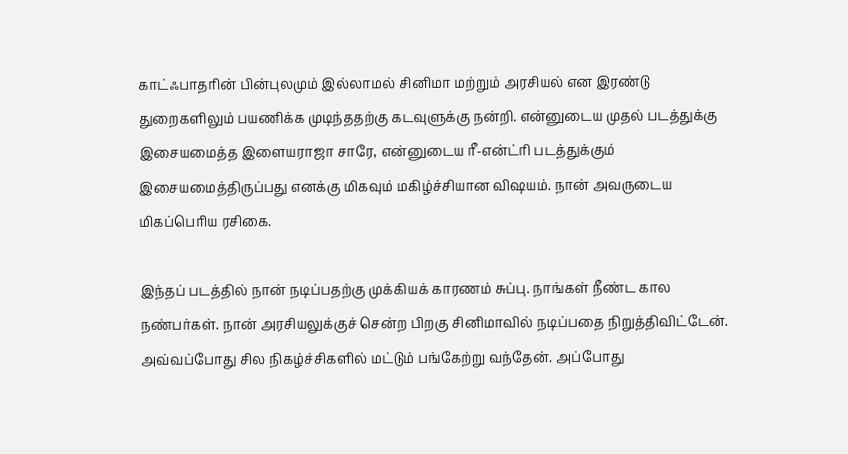காட்ஃபாதரின் பின்புலமும் இல்லாமல் சினிமா மற்றும் அரசியல் என இரண்டு துறைகளிலும் பயணிக்க முடிந்ததற்கு கடவுளுக்கு நன்றி. என்னுடைய முதல் படத்துக்கு இசையமைத்த இளையராஜா சாரே, என்னுடைய ரீ-என்ட்ரி படத்துக்கும் இசையமைத்திருப்பது எனக்கு மிகவும் மகிழ்ச்சியான விஷயம். நான் அவருடைய மிகப்பெரிய ரசிகை.

இந்தப் படத்தில் நான் நடிப்பதற்கு முக்கியக் காரணம் சுப்பு. நாங்கள் நீண்ட கால நண்பர்கள். நான் அரசியலுக்குச் சென்ற பிறகு சினிமாவில் நடிப்பதை நிறுத்திவிட்டேன். அவ்வப்போது சில நிகழ்ச்சிகளில் மட்டும் பங்கேற்று வந்தேன். அப்போது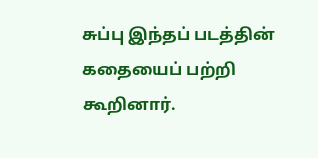சுப்பு இந்தப் படத்தின் கதையைப் பற்றி கூறினார்.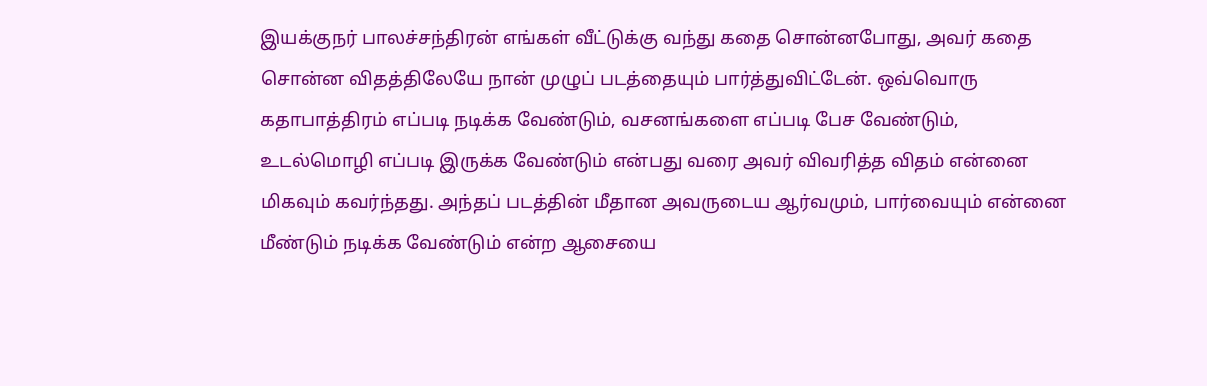இயக்குநர் பாலச்சந்திரன் எங்கள் வீட்டுக்கு வந்து கதை சொன்னபோது, அவர் கதை சொன்ன விதத்திலேயே நான் முழுப் படத்தையும் பார்த்துவிட்டேன். ஒவ்வொரு கதாபாத்திரம் எப்படி நடிக்க வேண்டும், வசனங்களை எப்படி பேச வேண்டும், உடல்மொழி எப்படி இருக்க வேண்டும் என்பது வரை அவர் விவரித்த விதம் என்னை மிகவும் கவர்ந்தது. அந்தப் படத்தின் மீதான அவருடைய ஆர்வமும், பார்வையும் என்னை மீண்டும் நடிக்க வேண்டும் என்ற ஆசையை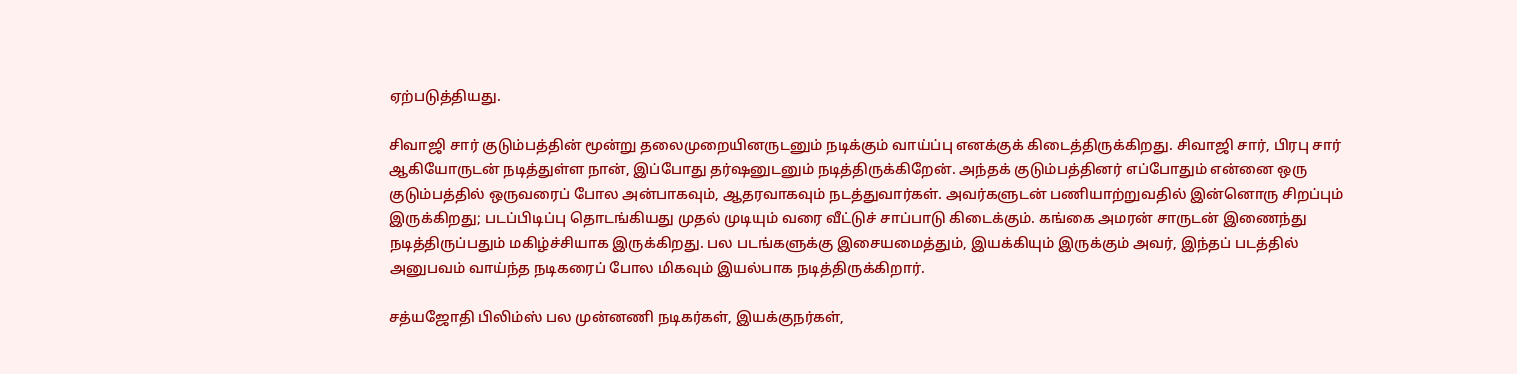ஏற்படுத்தியது.

சிவாஜி சார் குடும்பத்தின் மூன்று தலைமுறையினருடனும் நடிக்கும் வாய்ப்பு எனக்குக் கிடைத்திருக்கிறது. சிவாஜி சார், பிரபு சார் ஆகியோருடன் நடித்துள்ள நான், இப்போது தர்ஷனுடனும் நடித்திருக்கிறேன். அந்தக் குடும்பத்தினர் எப்போதும் என்னை ஒரு குடும்பத்தில் ஒருவரைப் போல அன்பாகவும், ஆதரவாகவும் நடத்துவார்கள். அவர்களுடன் பணியாற்றுவதில் இன்னொரு சிறப்பும் இருக்கிறது; படப்பிடிப்பு தொடங்கியது முதல் முடியும் வரை வீட்டுச் சாப்பாடு கிடைக்கும். கங்கை அமரன் சாருடன் இணைந்து நடித்திருப்பதும் மகிழ்ச்சியாக இருக்கிறது. பல படங்களுக்கு இசையமைத்தும், இயக்கியும் இருக்கும் அவர், இந்தப் படத்தில் அனுபவம் வாய்ந்த நடிகரைப் போல மிகவும் இயல்பாக நடித்திருக்கிறார்.

சத்யஜோதி பிலிம்ஸ் பல முன்னணி நடிகர்கள், இயக்குநர்கள்,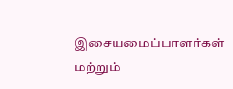இசையமைப்பாளர்கள் மற்றும்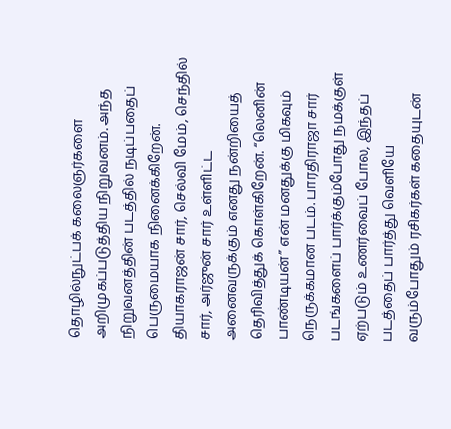தொழில்நுட்பக் கலைஞர்களை அறிமுகப்படுத்திய நிறுவனம். அந்த நிறுவனத்தின் படத்தில் நடிப்பதைப் பெருமையாக நினைக்கிறேன். தியாகராஜன் சார், செல்வி மேம், செந்தில் சார், அர்ஜுன் சார் உள்ளிட்ட அனைவருக்கும் எனது நன்றியைத் தெரிவித்துக் கொள்கிறேன். “லெனின் பாண்டியன்” என் மனதுக்கு மிகவும் நெருக்கமான படம். பாரதிராஜா சார் படங்களைப் பார்க்கும்போது நமக்குள் ஏற்படும் உணர்வைப் போல, இந்தப் படத்தைப் பார்த்து வெளியே வரும்போதும் ரசிகர்கள் கதையுடன்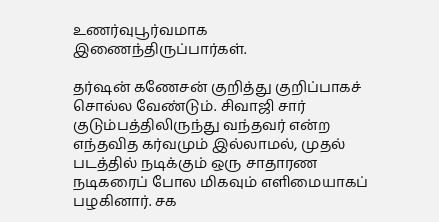உணர்வுபூர்வமாக இணைந்திருப்பார்கள்.

தர்ஷன் கணேசன் குறித்து குறிப்பாகச் சொல்ல வேண்டும். சிவாஜி சார் குடும்பத்திலிருந்து வந்தவர் என்ற எந்தவித கர்வமும் இல்லாமல், முதல் படத்தில் நடிக்கும் ஒரு சாதாரண நடிகரைப் போல மிகவும் எளிமையாகப் பழகினார். சக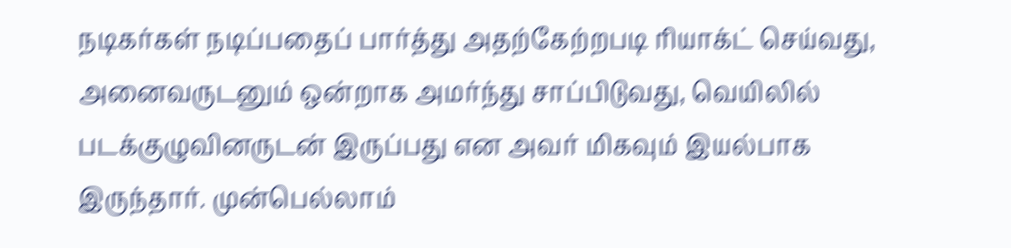நடிகர்கள் நடிப்பதைப் பார்த்து அதற்கேற்றபடி ரியாக்ட் செய்வது, அனைவருடனும் ஒன்றாக அமர்ந்து சாப்பிடுவது, வெயிலில் படக்குழுவினருடன் இருப்பது என அவர் மிகவும் இயல்பாக இருந்தார். முன்பெல்லாம்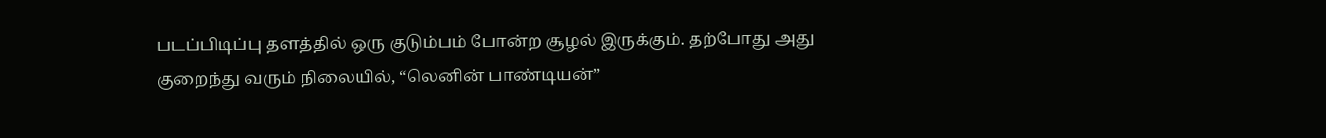படப்பிடிப்பு தளத்தில் ஒரு குடும்பம் போன்ற சூழல் இருக்கும். தற்போது அது குறைந்து வரும் நிலையில், “லெனின் பாண்டியன்”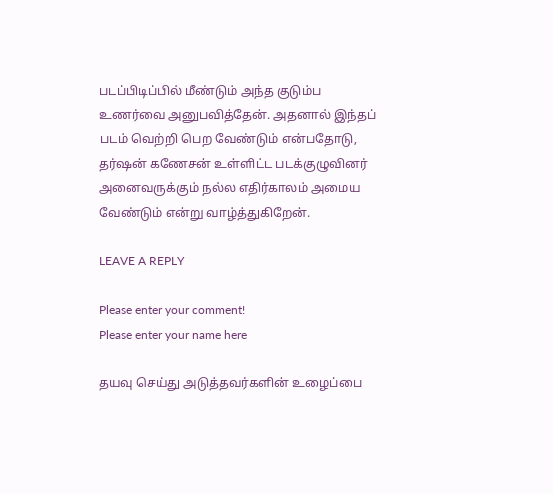படப்பிடிப்பில் மீண்டும் அந்த குடும்ப உணர்வை அனுபவித்தேன். அதனால் இந்தப் படம் வெற்றி பெற வேண்டும் என்பதோடு, தர்ஷன் கணேசன் உள்ளிட்ட படக்குழுவினர் அனைவருக்கும் நல்ல எதிர்காலம் அமைய வேண்டும் என்று வாழ்த்துகிறேன்.

LEAVE A REPLY

Please enter your comment!
Please enter your name here

தயவு செய்து அடுத்தவர்களின் உழைப்பை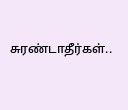சுரண்டாதீர்கள்..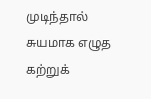முடிந்தால் சுயமாக எழுத கற்றுக்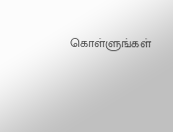கொள்ளுங்கள்